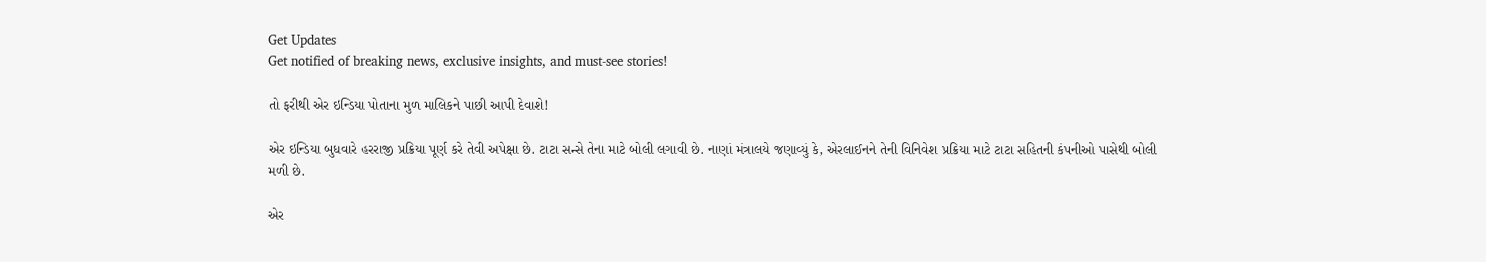Get Updates
Get notified of breaking news, exclusive insights, and must-see stories!

તો ફરીથી એર ઇન્ડિયા પોતાના મુળ માલિકને પાછી આપી દેવાશે!

એર ઇન્ડિયા બુધવારે હરરાજી પ્રક્રિયા પૂર્ણ કરે તેવી અપેક્ષા છે. ટાટા સન્સે તેના માટે બોલી લગાવી છે. નાણાં મંત્રાલયે જણાવ્યું કે, એરલાઈનને તેની વિનિવેશ પ્રક્રિયા માટે ટાટા સહિતની કંપનીઓ પાસેથી બોલી મળી છે.

એર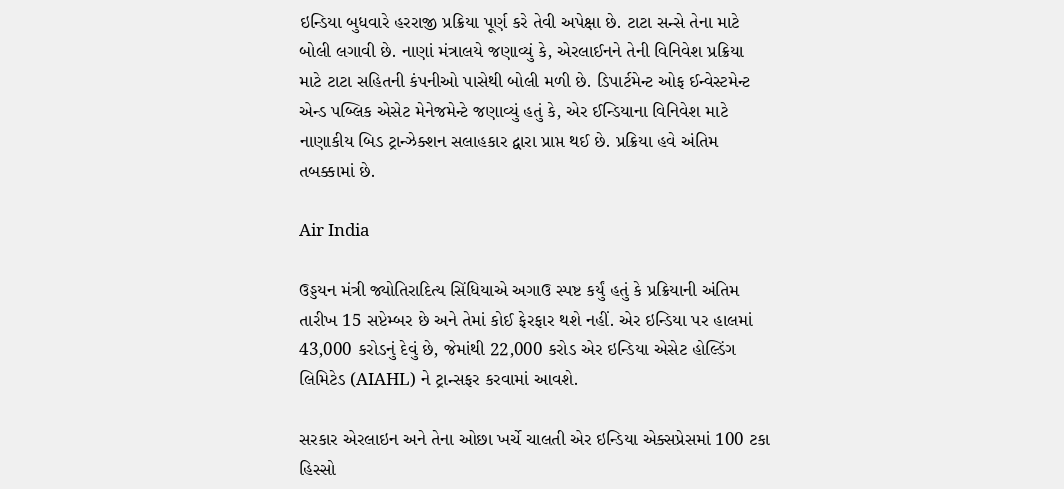ઇન્ડિયા બુધવારે હરરાજી પ્રક્રિયા પૂર્ણ કરે તેવી અપેક્ષા છે. ટાટા સન્સે તેના માટે બોલી લગાવી છે. નાણાં મંત્રાલયે જણાવ્યું કે, એરલાઈનને તેની વિનિવેશ પ્રક્રિયા માટે ટાટા સહિતની કંપનીઓ પાસેથી બોલી મળી છે. ડિપાર્ટમેન્ટ ઓફ ઈન્વેસ્ટમેન્ટ એન્ડ પબ્લિક એસેટ મેનેજમેન્ટે જણાવ્યું હતું કે, એર ઈન્ડિયાના વિનિવેશ માટે નાણાકીય બિડ ટ્રાન્ઝેક્શન સલાહકાર દ્વારા પ્રાપ્ત થઈ છે. પ્રક્રિયા હવે અંતિમ તબક્કામાં છે.

Air India

ઉડ્ડયન મંત્રી જ્યોતિરાદિત્ય સિંધિયાએ અગાઉ સ્પષ્ટ કર્યું હતું કે પ્રક્રિયાની અંતિમ તારીખ 15 સપ્ટેમ્બર છે અને તેમાં કોઈ ફેરફાર થશે નહીં. એર ઇન્ડિયા પર હાલમાં 43,000 કરોડનું દેવું છે, જેમાંથી 22,000 કરોડ એર ઇન્ડિયા એસેટ હોલ્ડિંગ લિમિટેડ (AIAHL) ને ટ્રાન્સફર કરવામાં આવશે.

સરકાર એરલાઇન અને તેના ઓછા ખર્ચે ચાલતી એર ઇન્ડિયા એક્સપ્રેસમાં 100 ટકા હિસ્સો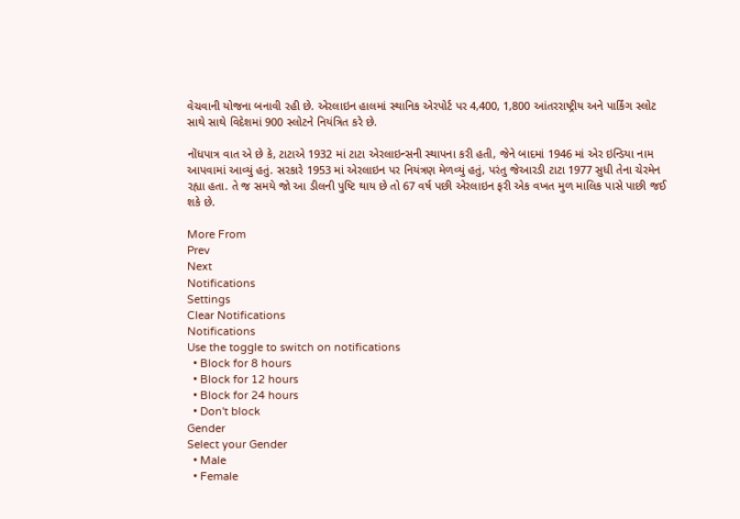વેચવાની યોજના બનાવી રહી છે. એરલાઇન હાલમાં સ્થાનિક એરપોર્ટ પર 4,400, 1,800 આંતરરાષ્ટ્રીય અને પાર્કિંગ સ્લોટ સાથે સાથે વિદેશમાં 900 સ્લોટને નિયંત્રિત કરે છે.

નોંધપાત્ર વાત એ છે કે, ટાટાએ 1932 માં ટાટા એરલાઇન્સની સ્થાપના કરી હતી, જેને બાદમાં 1946 માં એર ઇન્ડિયા નામ આપવામાં આવ્યું હતું. સરકારે 1953 માં એરલાઇન પર નિયંત્રણ મેળવ્યું હતું, પરંતુ જેઆરડી ટાટા 1977 સુધી તેના ચેરમેન રહ્યા હતા. તે જ સમયે જો આ ડીલની પુષ્ટિ થાય છે તો 67 વર્ષ પછી એરલાઇન ફરી એક વખત મુળ માલિક પાસે પાછી જઈ શકે છે.

More From
Prev
Next
Notifications
Settings
Clear Notifications
Notifications
Use the toggle to switch on notifications
  • Block for 8 hours
  • Block for 12 hours
  • Block for 24 hours
  • Don't block
Gender
Select your Gender
  • Male
  • Female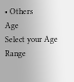• Others
Age
Select your Age Range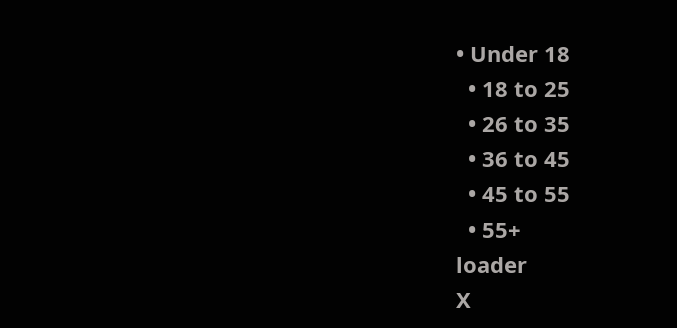• Under 18
  • 18 to 25
  • 26 to 35
  • 36 to 45
  • 45 to 55
  • 55+
loader
X